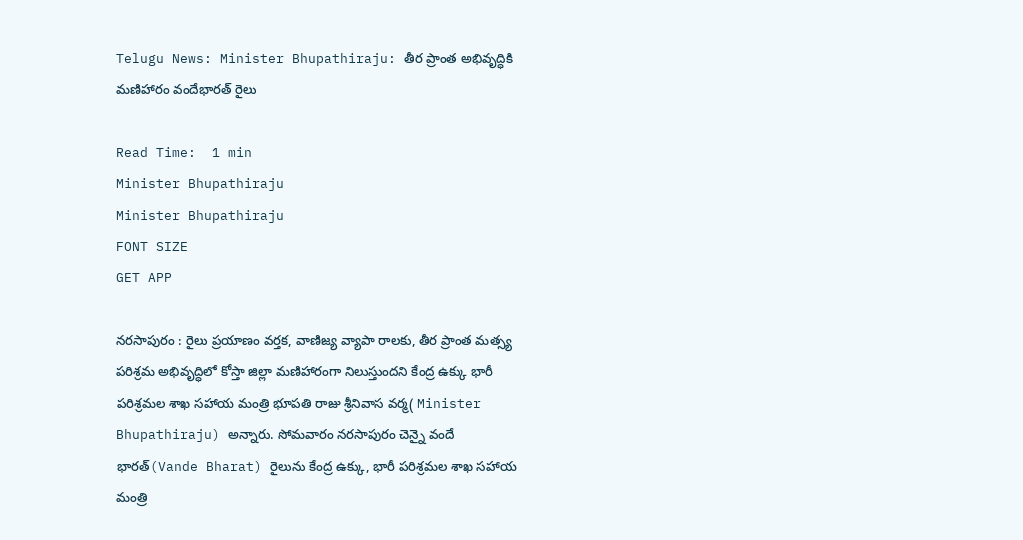Telugu News: Minister Bhupathiraju: తీర ప్రాంత అభివృద్ధికి మణిహారం వందేభారత్ రైలు

Read Time:  1 min
Minister Bhupathiraju
Minister Bhupathiraju
FONT SIZE
GET APP

నరసాపురం : రైలు ప్రయాణం వర్తక, వాణిజ్య వ్యాపా రాలకు, తీర ప్రాంత మత్స్య పరిశ్రమ అభివృద్ధిలో కోస్తా జిల్లా మణిహారంగా నిలుస్తుందని కేంద్ర ఉక్కు భారీ పరిశ్రమల శాఖ సహాయ మంత్రి భూపతి రాజు శ్రీనివాస వర్మ( Minister Bhupathiraju) అన్నారు. సోమవారం నరసాపురం చెన్నై వందే భారత్(Vande Bharat) రైలును కేంద్ర ఉక్కు, భారీ పరిశ్రమల శాఖ సహాయ మంత్రి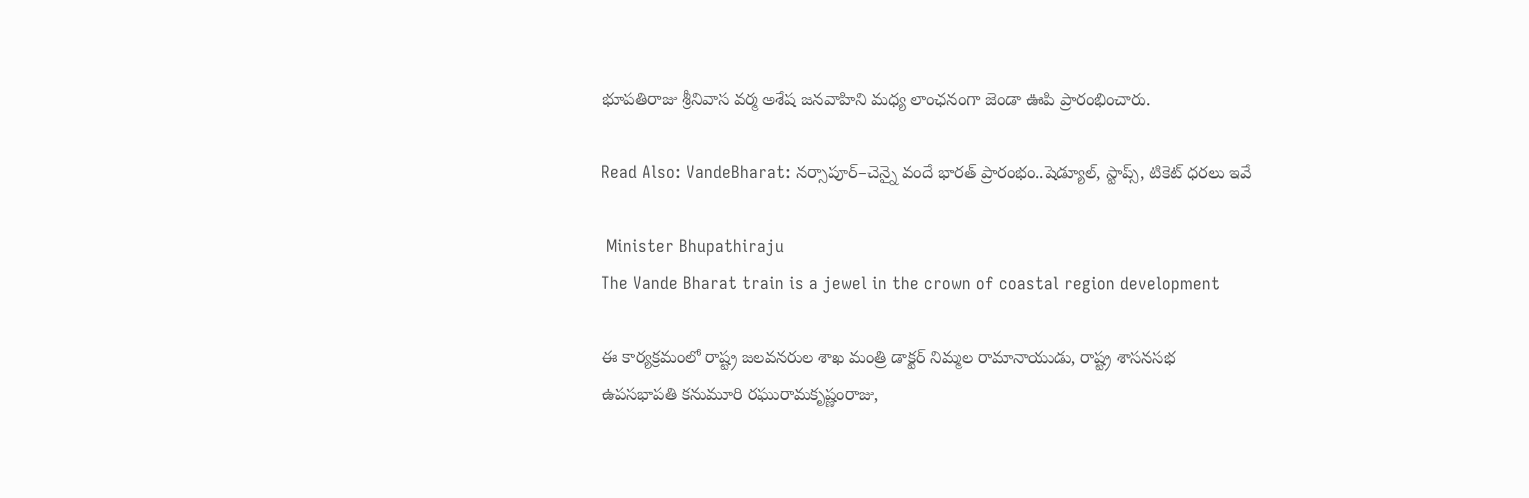భూపతిరాజు శ్రీనివాస వర్మ అశేష జనవాహిని మధ్య లాంఛనంగా జెండా ఊపి ప్రారంభించారు.

Read Also: VandeBharat: నర్సాపూర్‌–చెన్నై వందే భారత్‌ ప్రారంభం..షెడ్యూల్, స్టాప్స్, టికెట్ ధరలు ఇవే

 Minister Bhupathiraju
The Vande Bharat train is a jewel in the crown of coastal region development

ఈ కార్యక్రమంలో రాష్ట్ర జలవనరుల శాఖ మంత్రి డాక్టర్ నిమ్మల రామానాయుడు, రాష్ట్ర శాసనసభ ఉపసభాపతి కనుమూరి రఘురామకృష్ణంరాజు,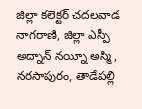జిల్లా కలెక్టర్ చదలవాడ నాగరాణి, జిల్లా ఎస్పీ అద్నాన్ నయ్నీ అస్మి, నరసాపురం, తాడేపల్లి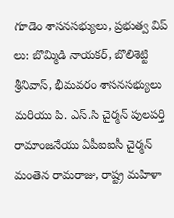గూడెం శాసనసభ్యులు, ప్రభుత్వ విప్ లు: బొమ్మిడి నాయకర్, బొలిశెట్టి శ్రీనివాస్, భీమవరం శాసనసభ్యులు మరియు పి. ఎస్.సి చైర్మన్ పులపర్తి రామాంజనేయు ఏపీఐఐసీ చైర్మన్ మంతెన రామరాజు, రాష్ట్ర మహిళా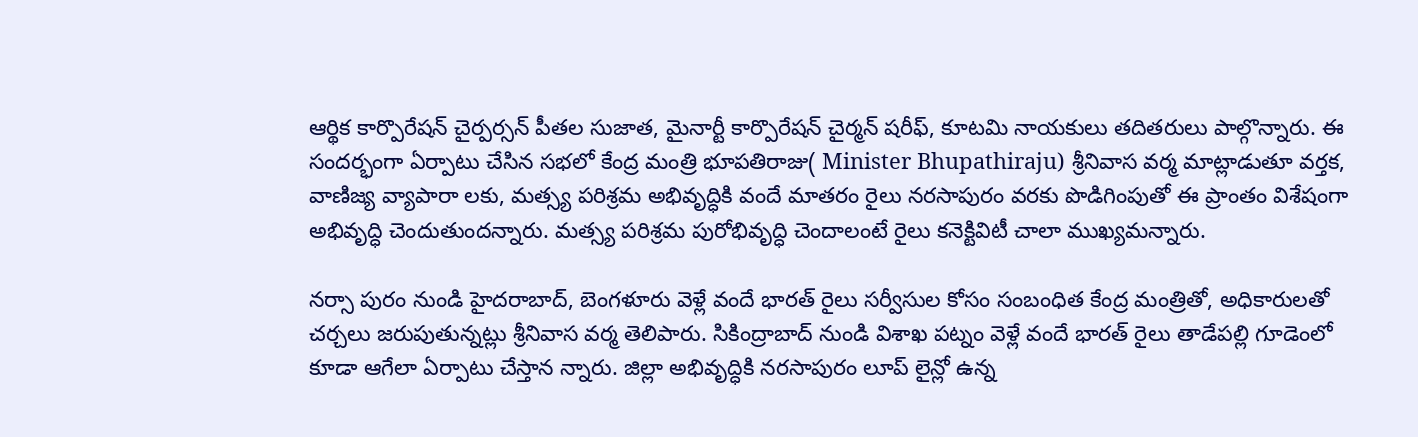ఆర్థిక కార్పొరేషన్ చైర్పర్సన్ పీతల సుజాత, మైనార్టీ కార్పొరేషన్ చైర్మన్ షరీఫ్, కూటమి నాయకులు తదితరులు పాల్గొన్నారు. ఈ సందర్భంగా ఏర్పాటు చేసిన సభలో కేంద్ర మంత్రి భూపతిరాజు( Minister Bhupathiraju) శ్రీనివాస వర్మ మాట్లాడుతూ వర్తక, వాణిజ్య వ్యాపారా లకు, మత్స్య పరిశ్రమ అభివృద్ధికి వందే మాతరం రైలు నరసాపురం వరకు పొడిగింపుతో ఈ ప్రాంతం విశేషంగా అభివృద్ధి చెందుతుందన్నారు. మత్స్య పరిశ్రమ పురోభివృద్ధి చెందాలంటే రైలు కనెక్టివిటీ చాలా ముఖ్యమన్నారు.

నర్సా పురం నుండి హైదరాబాద్, బెంగళూరు వెళ్లే వందే భారత్ రైలు సర్వీసుల కోసం సంబంధిత కేంద్ర మంత్రితో, అధికారులతో చర్చలు జరుపుతున్నట్లు శ్రీనివాస వర్మ తెలిపారు. సికింద్రాబాద్ నుండి విశాఖ పట్నం వెళ్లే వందే భారత్ రైలు తాడేపల్లి గూడెంలో కూడా ఆగేలా ఏర్పాటు చేస్తాన న్నారు. జిల్లా అభివృద్ధికి నరసాపురం లూప్ లైన్లో ఉన్న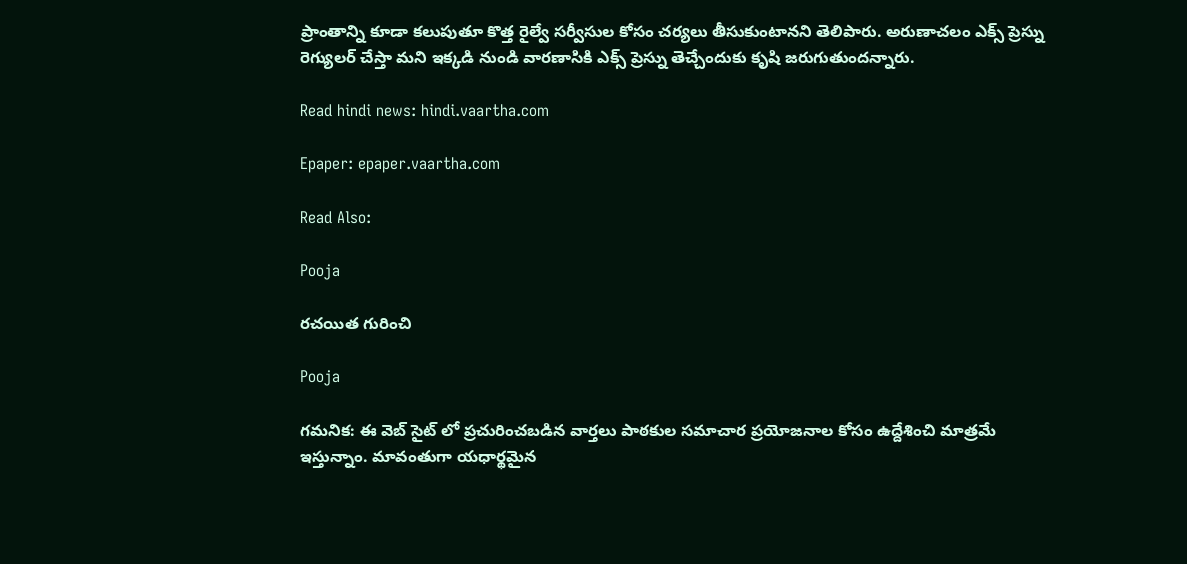ప్రాంతాన్ని కూడా కలుపుతూ కొత్త రైల్వే సర్వీసుల కోసం చర్యలు తీసుకుంటానని తెలిపారు. అరుణాచలం ఎక్స్ ప్రెస్ను రెగ్యులర్ చేస్తా మని ఇక్కడి నుండి వారణాసికి ఎక్స్ ప్రెస్ను తెచ్చేందుకు కృషి జరుగుతుందన్నారు.

Read hindi news: hindi.vaartha.com

Epaper: epaper.vaartha.com

Read Also:

Pooja

రచయిత గురించి

Pooja

గమనిక: ఈ వెబ్ సైట్ లో ప్రచురించబడిన వార్తలు పాఠకుల సమాచార ప్రయోజనాల కోసం ఉద్దేశించి మాత్రమే ఇస్తున్నాం. మావంతుగా యధార్థమైన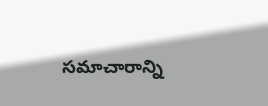సమాచారాన్ని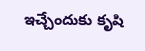ఇచ్చేందుకు కృషి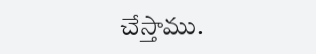చేస్తాము.